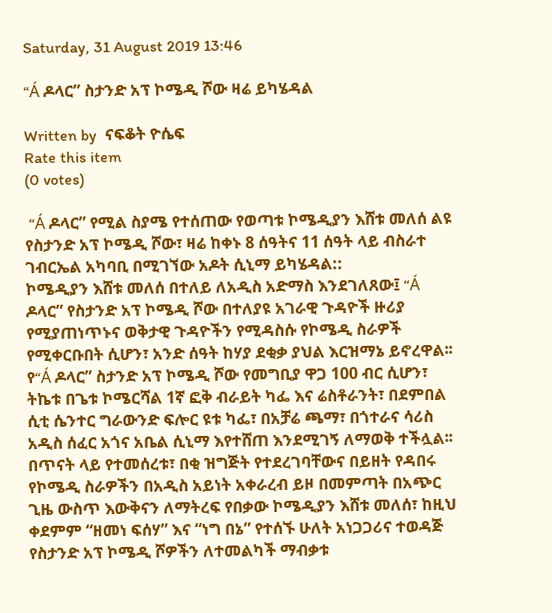Saturday, 31 August 2019 13:46

“Á ዶላር” ስታንድ አፕ ኮሜዲ ሾው ዛሬ ይካሄዳል

Written by  ናፍቆት ዮሴፍ
Rate this item
(0 votes)

 “Á ዶላር” የሚል ስያሜ የተሰጠው የወጣቱ ኮሜዲያን እሸቱ መለሰ ልዩ የስታንድ አፕ ኮሜዲ ሾው፣ ዛሬ ከቀኑ 8 ሰዓትና 11 ሰዓት ላይ ብስራተ ገብርኤል አካባቢ በሚገኘው አዶት ሲኒማ ይካሄዳል::
ኮሜዲያን እሸቱ መለሰ በተለይ ለአዲስ አድማስ እንደገለጸው፤ “Á ዶላር” የስታንድ አፕ ኮሜዲ ሾው በተለያዩ አገራዊ ጉዳዮች ዙሪያ የሚያጠነጥኑና ወቅታዊ ጉዳዮችን የሚዳስሱ የኮሜዲ ስራዎች የሚቀርቡበት ሲሆን፣ አንድ ሰዓት ከሃያ ደቂቃ ያህል እርዝማኔ ይኖረዋል፡፡
የ“Á ዶላር” ስታንድ አፕ ኮሜዲ ሾው የመግቢያ ዋጋ 100 ብር ሲሆን፣ ትኬቱ በጌቱ ኮሜርሻል 1ኛ ፎቅ ብራይት ካፌ እና ሬስቶራንት፣ በደምበል ሲቲ ሴንተር ግራውንድ ፍሎር ዩቱ ካፌ፣ በአቻሬ ጫማ፣ በጎተራና ሳሪስ አዲስ ሰፈር አጎና አቤል ሲኒማ እየተሸጠ እንደሚገኝ ለማወቅ ተችሏል፡፡
በጥናት ላይ የተመሰረቱ፣ በቂ ዝግጅት የተደረገባቸውና በይዘት የዳበሩ የኮሜዲ ስራዎችን በአዲስ አይነት አቀራረብ ይዞ በመምጣት በአጭር ጊዜ ውስጥ እውቅናን ለማትረፍ የበቃው ኮሜዲያን እሸቱ መለሰ፣ ከዚህ ቀደምም “ዘመነ ፍሰሃ” እና “ነግ በኔ” የተሰኙ ሁለት አነጋጋሪና ተወዳጅ የስታንድ አፕ ኮሜዲ ሾዎችን ለተመልካች ማብቃቱ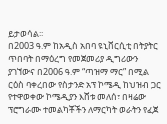ይታወሳል፡፡
በ2003 ዓ.ም ከአዲስ አበባ ዩኒቨርሲቲ በትያትር ጥበባት በማዕረግ የመጀመሪያ ዲግሪውን ያገኘውና በ2006 ዓ.ም “ጣዝማ ማር” በሚል ርዕስ ባቀረበው የስታንድ አፕ ኮሜዲ ከህዝብ ጋር የተዋወቀው ኮሜዲያን እሸቱ መለሰ፣ በዛሬው ፕሮግራሙ ተመልካቾችን ለማርካት ወራትን የፈጀ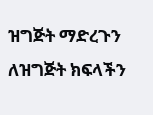ዝግጅት ማድረጉን ለዝግጅት ክፍላችን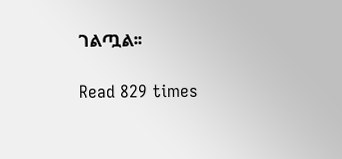ገልጧል፡፡

Read 829 times